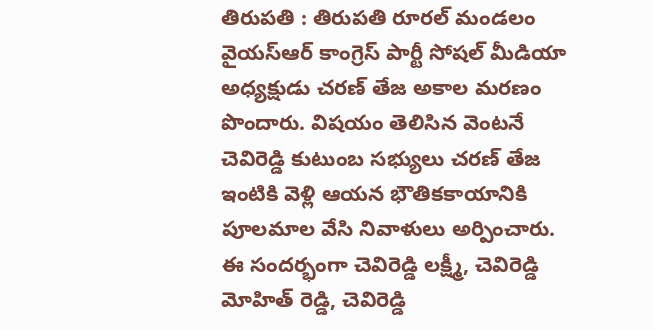తిరుపతి : తిరుపతి రూరల్ మండలం వైయస్ఆర్ కాంగ్రెస్ పార్టీ సోషల్ మీడియా అధ్యక్షుడు చరణ్ తేజ అకాల మరణం పొందారు. విషయం తెలిసిన వెంటనే చెవిరెడ్డి కుటుంబ సభ్యులు చరణ్ తేజ ఇంటికి వెళ్లి ఆయన భౌతికకాయానికి పూలమాల వేసి నివాళులు అర్పించారు. ఈ సందర్భంగా చెవిరెడ్డి లక్ష్మీ, చెవిరెడ్డి మోహిత్ రెడ్డి, చెవిరెడ్డి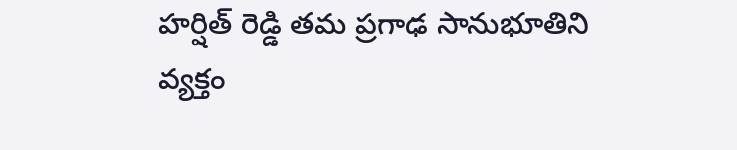హర్షిత్ రెడ్డి తమ ప్రగాఢ సానుభూతిని వ్యక్తం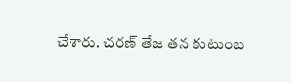చేశారు. చరణ్ తేజ తన కుటుంబ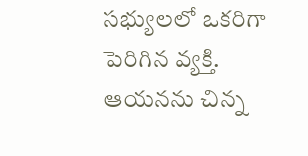సభ్యులలో ఒకరిగా పెరిగిన వ్యక్తి. ఆయనను చిన్న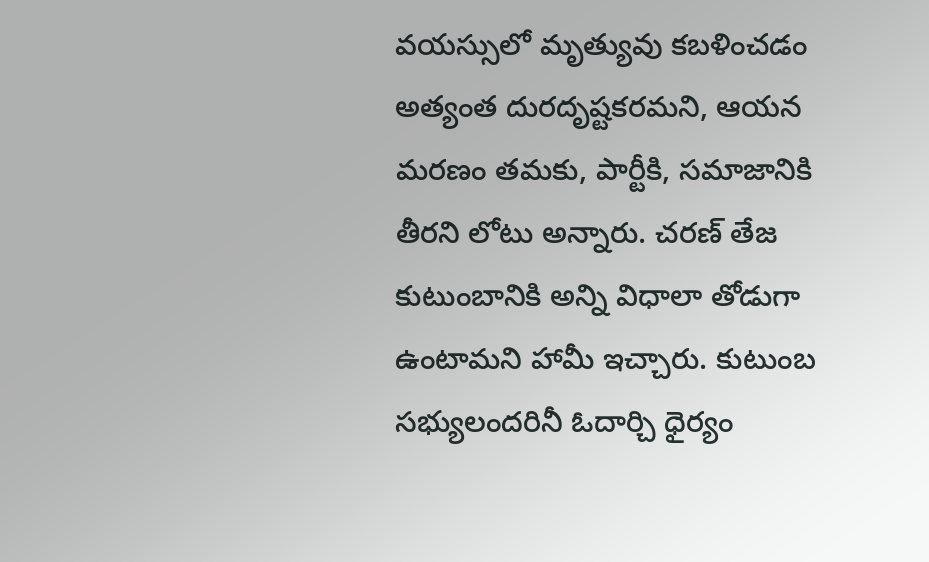వయస్సులో మృత్యువు కబళించడం అత్యంత దురదృష్టకరమని, ఆయన మరణం తమకు, పార్టీకి, సమాజానికి తీరని లోటు అన్నారు. చరణ్ తేజ కుటుంబానికి అన్ని విధాలా తోడుగా ఉంటామని హామీ ఇచ్చారు. కుటుంబ సభ్యులందరినీ ఓదార్చి ధైర్యం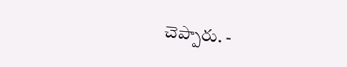చెప్పారు. -